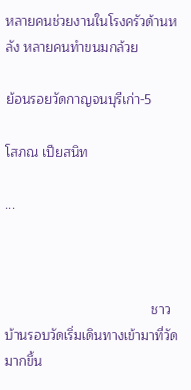หลายคนช่วยงานในโรงครัวด้านหลัง หลายคนทำขนมกล้วย

ย้อนรอยวัดกาญจนบุรีเก่า-5

โสภณ เปียสนิท

...



                                       ชาวบ้านรอบวัดเริ่มเดินทางเข้ามาที่วัดมากขึ้น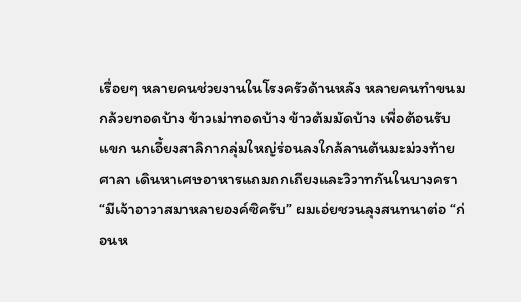เรื่อยๆ หลายคนช่วยงานในโรงครัวด้านหลัง หลายคนทำขนมกล้วยทอดบ้าง ข้าวเม่าทอดบ้าง ข้าวต้มมัดบ้าง เพื่อต้อนรับแขก นกเอี้ยงสาลิกากลุ่มใหญ่ร่อนลงใกล้ลานต้นมะม่วงท้ายศาลา เดินหาเศษอาหารแถมถกเถียงและวิวาทกันในบางครา “มีเจ้าอาวาสมาหลายองค์ซิครับ” ผมเอ่ยชวนลุงสนทนาต่อ “ก่อนห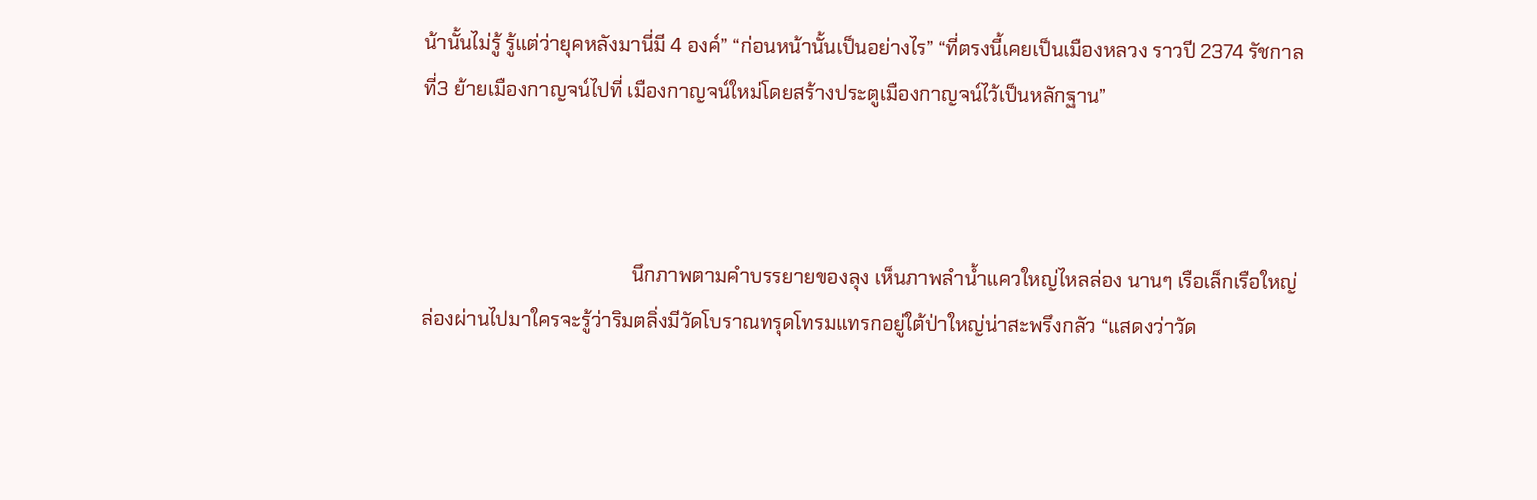น้านั้นไม่รู้ รู้แต่ว่ายุคหลังมานี่มี 4 องค์” “ก่อนหน้านั้นเป็นอย่างไร” “ที่ตรงนี้เคยเป็นเมืองหลวง ราวปี 2374 รัชกาลที่3 ย้ายเมืองกาญจน์ไปที่ เมืองกาญจน์ใหม่โดยสร้างประตูเมืองกาญจน์ไว้เป็นหลักฐาน”



                                           นึกภาพตามคำบรรยายของลุง เห็นภาพลำน้ำแควใหญ่ไหลล่อง นานๆ เรือเล็กเรือใหญ่ล่องผ่านไปมาใครจะรู้ว่าริมตลิ่งมีวัดโบราณทรุดโทรมแทรกอยู่ใต้ป่าใหญ่น่าสะพรึงกลัว “แสดงว่าวัด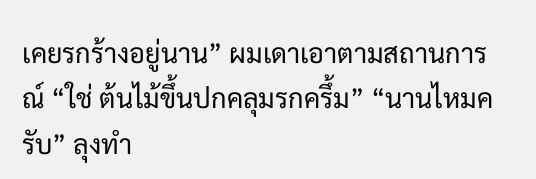เคยรกร้างอยู่นาน” ผมเดาเอาตามสถานการณ์ “ใช่ ต้นไม้ขึ้นปกคลุมรกครึ้ม” “นานไหมครับ” ลุงทำ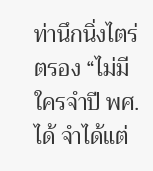ท่านึกนิ่งไตร่ตรอง “ไม่มีใครจำปี พศ. ได้ จำได้แต่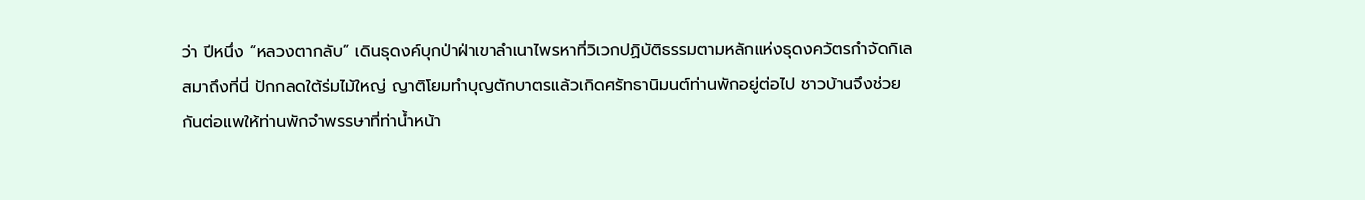ว่า ปีหนึ่ง “หลวงตากลับ” เดินธุดงค์บุกป่าฝ่าเขาลำเนาไพรหาที่วิเวกปฏิบัติธรรมตามหลักแห่งธุดงควัตรกำจัดกิเลสมาถึงที่นี่ ปักกลดใต้ร่มไม้ใหญ่ ญาติโยมทำบุญตักบาตรแล้วเกิดศรัทธานิมนต์ท่านพักอยู่ต่อไป ชาวบ้านจึงช่วยกันต่อแพให้ท่านพักจำพรรษาที่ท่าน้ำหน้า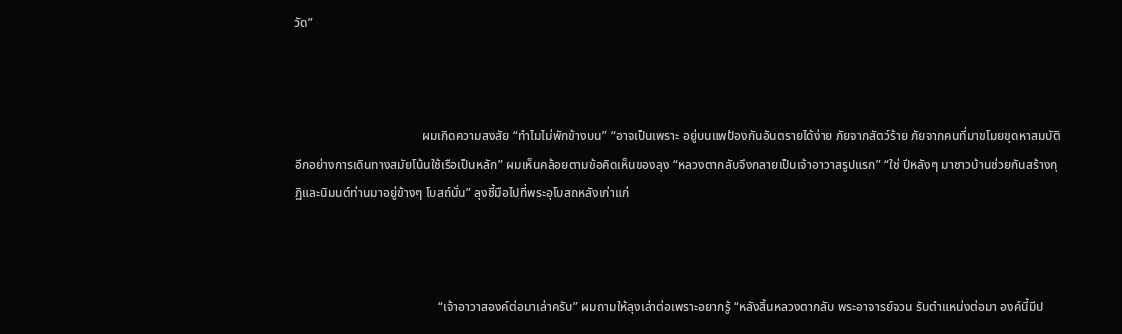วัด”



                                         ผมเกิดความสงสัย “ทำไมไม่พักข้างบน” “อาจเป็นเพราะ อยู่บนแพป้องกันอันตรายได้ง่าย ภัยจากสัตว์ร้าย ภัยจากคนที่มาขโมยขุดหาสมบัติ อีกอย่างการเดินทางสมัยโน้นใช้เรือเป็นหลัก” ผมเห็นคล้อยตามข้อคิดเห็นของลุง “หลวงตากลับจึงกลายเป็นเจ้าอาวาสรูปแรก” “ใช่ ปีหลังๆ มาชาวบ้านช่วยกันสร้างกุฏิและนิมนต์ท่านมาอยู่ข้างๆ โบสถ์นั่น” ลุงชี้มือไปที่พระอุโบสถหลังเก่าแก่



                                              “เจ้าอาวาสองค์ต่อมาเล่าครับ” ผมถามให้ลุงเล่าต่อเพราะอยากรู้ “หลังสิ้นหลวงตากลับ พระอาจารย์จวน รับตำแหน่งต่อมา องค์นี้มีป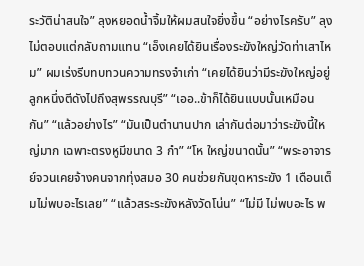ระวัติน่าสนใจ” ลุงหยอดน้ำจิ้มให้ผมสนใจยิ่งขึ้น “อย่างไรครับ” ลุงไม่ตอบแต่กลับถามแทน “เอ็งเคยได้ยินเรื่องระฆังใหญ่วัดท่าเสาไหม” ผมเร่งรีบทบทวนความทรงจำเก่า “เคยได้ยินว่ามีระฆังใหญ่อยู่ลูกหนึ่งตีดังไปถึงสุพรรณบุรี” “เออ..ข้าก็ได้ยินแบบนั้นเหมือนกัน” “แล้วอย่างไร” “มันเป็นตำนานปาก เล่ากันต่อมาว่าระฆังนี้ใหญ่มาก เฉพาะตรงหูมีขนาด 3 กำ” “โห ใหญ่ขนาดนั้น” “พระอาจารย์จวนเคยจ้างคนจากทุ่งสมอ 30 คนช่วยกันขุดหาระฆัง 1 เดือนเต็มไม่พบอะไรเลย” “แล้วสระระฆังหลังวัดโน่น” “ไม่มี ไม่พบอะไร พ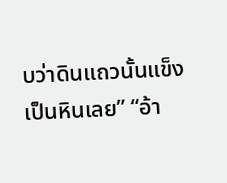บว่าดินแถวนั้นแข็งเป็นหินเลย” “อ้า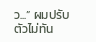ว...” ผมปรับตัวไม่ทัน